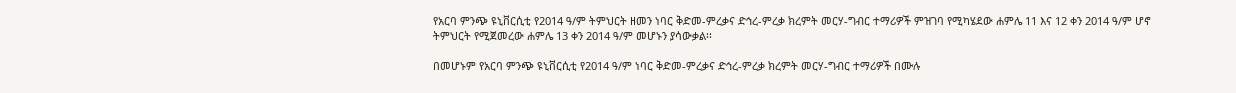የአርባ ምንጭ ዩኒቨርሲቲ የ2014 ዓ/ም ትምህርት ዘመን ነባር ቅድመ-ምረቃና ድኅረ-ምረቃ ክረምት መርሃ-ግብር ተማሪዎች ምዝገባ የሚካሄደው ሐምሌ 11 እና 12 ቀን 2014 ዓ/ም ሆኖ ትምህርት የሚጀመረው ሐምሌ 13 ቀን 2014 ዓ/ም መሆኑን ያሳውቃል፡፡

በመሆኑም የአርባ ምንጭ ዩኒቨርሲቲ የ2014 ዓ/ም ነባር ቅድመ-ምረቃና ድኅረ-ምረቃ ክረምት መርሃ-ግብር ተማሪዎች በሙሉ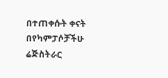በተጠቀሱት ቀናት በየካምፓሶቻችሁ ሬጅስትራር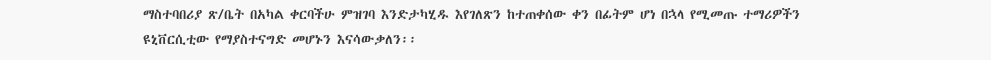ማስተባበሪያ ጽ/ቤት በአካል ቀርባችሁ ምዝገባ እንድታካሂዱ እየገለጽን ከተጠቀሰው ቀን በፊትም ሆነ በኋላ የሚመጡ ተማሪዎችን ዩኒቨርሲቲው የማያስተናግድ መሆኑን እናሳውቃለን፡፡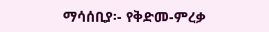ማሳሰቢያ፡- የቅድመ-ምረቃ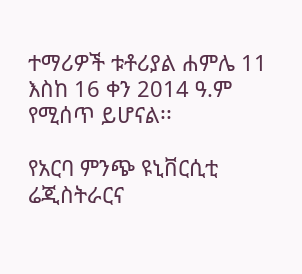ተማሪዎች ቱቶሪያል ሐምሌ 11 እስከ 16 ቀን 2014 ዓ.ም የሚሰጥ ይሆናል፡፡

የአርባ ምንጭ ዩኒቨርሲቲ ሬጂስትራርና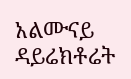አልሙናይ ዳይሬክቶሬት